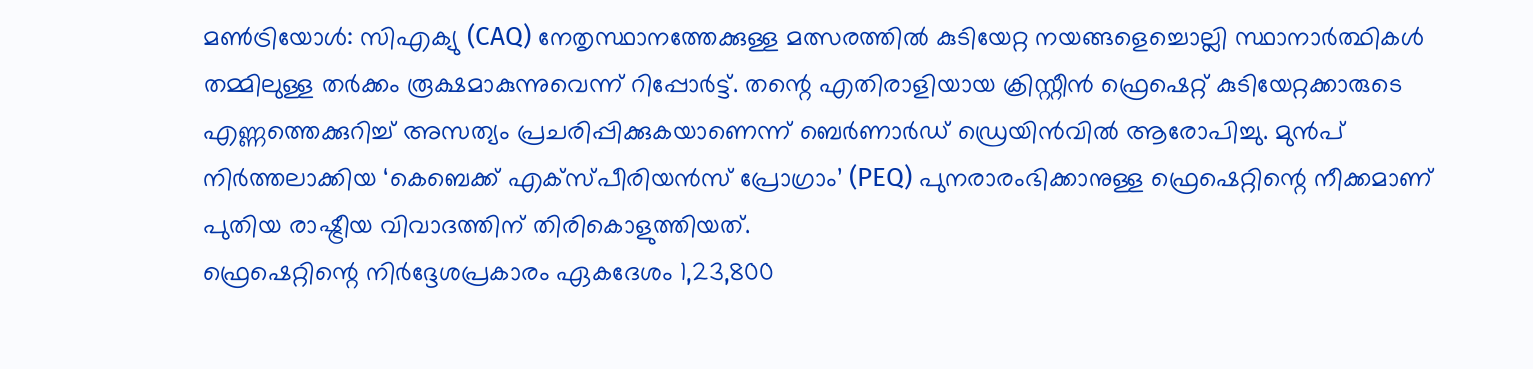മൺട്രിയോൾ: സിഎക്യു (CAQ) നേതൃസ്ഥാനത്തേക്കുള്ള മത്സരത്തിൽ കുടിയേറ്റ നയങ്ങളെച്ചൊല്ലി സ്ഥാനാർത്ഥികൾ തമ്മിലുള്ള തർക്കം രൂക്ഷമാകുന്നുവെന്ന് റിപ്പോർട്ട്. തന്റെ എതിരാളിയായ ക്രിസ്റ്റീൻ ഫ്രെഷെറ്റ് കുടിയേറ്റക്കാരുടെ എണ്ണത്തെക്കുറിച്ച് അസത്യം പ്രചരിപ്പിക്കുകയാണെന്ന് ബെർണാർഡ് ഡ്രെയിൻവിൽ ആരോപിച്ചു. മുൻപ് നിർത്തലാക്കിയ ‘കെബെക്ക് എക്സ്പീരിയൻസ് പ്രോഗ്രാം’ (PEQ) പുനരാരംഭിക്കാനുള്ള ഫ്രെഷെറ്റിന്റെ നീക്കമാണ് പുതിയ രാഷ്ട്രീയ വിവാദത്തിന് തിരികൊളുത്തിയത്.
ഫ്രെഷെറ്റിന്റെ നിർദ്ദേശപ്രകാരം ഏകദേശം 1,23,800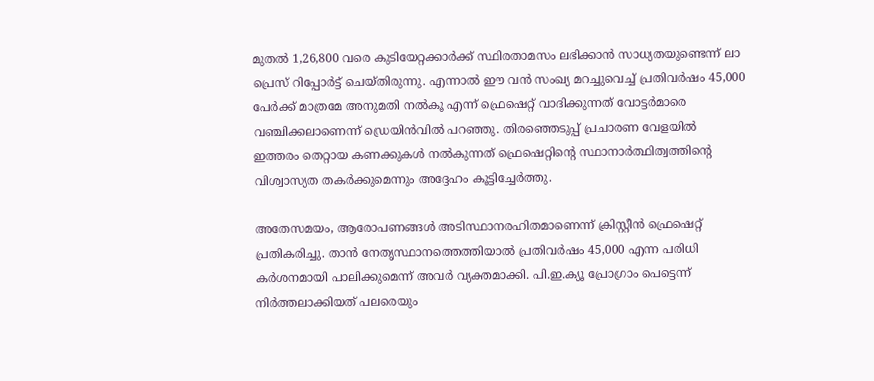മുതൽ 1,26,800 വരെ കുടിയേറ്റക്കാർക്ക് സ്ഥിരതാമസം ലഭിക്കാൻ സാധ്യതയുണ്ടെന്ന് ലാ പ്രെസ് റിപ്പോർട്ട് ചെയ്തിരുന്നു. എന്നാൽ ഈ വൻ സംഖ്യ മറച്ചുവെച്ച് പ്രതിവർഷം 45,000 പേർക്ക് മാത്രമേ അനുമതി നൽകൂ എന്ന് ഫ്രെഷെറ്റ് വാദിക്കുന്നത് വോട്ടർമാരെ വഞ്ചിക്കലാണെന്ന് ഡ്രെയിൻവിൽ പറഞ്ഞു. തിരഞ്ഞെടുപ്പ് പ്രചാരണ വേളയിൽ ഇത്തരം തെറ്റായ കണക്കുകൾ നൽകുന്നത് ഫ്രെഷെറ്റിന്റെ സ്ഥാനാർത്ഥിത്വത്തിന്റെ വിശ്വാസ്യത തകർക്കുമെന്നും അദ്ദേഹം കൂട്ടിച്ചേർത്തു.

അതേസമയം, ആരോപണങ്ങൾ അടിസ്ഥാനരഹിതമാണെന്ന് ക്രിസ്റ്റീൻ ഫ്രെഷെറ്റ് പ്രതികരിച്ചു. താൻ നേതൃസ്ഥാനത്തെത്തിയാൽ പ്രതിവർഷം 45,000 എന്ന പരിധി കർശനമായി പാലിക്കുമെന്ന് അവർ വ്യക്തമാക്കി. പി.ഇ.ക്യൂ പ്രോഗ്രാം പെട്ടെന്ന് നിർത്തലാക്കിയത് പലരെയും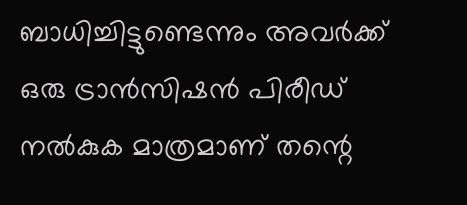ബാധിച്ചിട്ടുണ്ടെന്നും അവർക്ക് ഒരു ട്രാൻസിഷൻ പിരീഡ് നൽകുക മാത്രമാണ് തന്റെ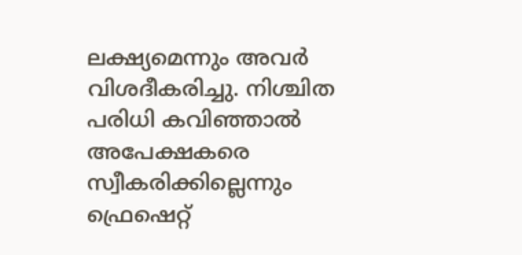ലക്ഷ്യമെന്നും അവർ വിശദീകരിച്ചു. നിശ്ചിത പരിധി കവിഞ്ഞാൽ അപേക്ഷകരെ സ്വീകരിക്കില്ലെന്നും ഫ്രെഷെറ്റ്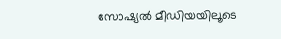സോഷ്യൽ മീഡിയയിലൂടെ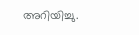അറിയിച്ചു.